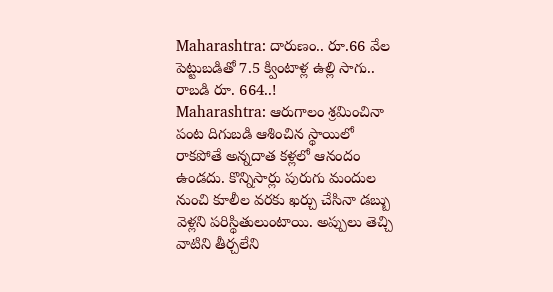Maharashtra: దారుణం.. రూ.66 వేల పెట్టుబడితో 7.5 క్వింటాళ్ల ఉల్లి సాగు.. రాబడి రూ. 664..!
Maharashtra: ఆరుగాలం శ్రమించినా పంట దిగుబడి ఆశించిన స్థాయిలో రాకపోతే అన్నదాత కళ్లలో ఆనందం ఉండదు. కొన్నిసార్లు పురుగు మందుల నుంచి కూలీల వరకు ఖర్చు చేసినా డబ్బు వెళ్లని పరిస్థితులుంటాయి. అప్పులు తెచ్చి వాటిని తీర్చలేని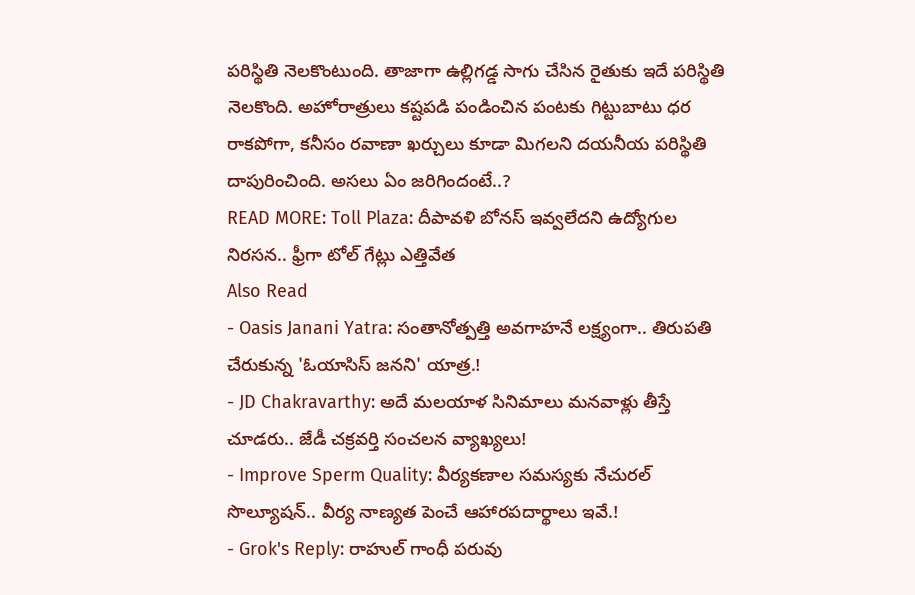పరిస్థితి నెలకొంటుంది. తాజాగా ఉల్లిగడ్డ సాగు చేసిన రైతుకు ఇదే పరిస్థితి నెలకొంది. అహోరాత్రులు కష్టపడి పండించిన పంటకు గిట్టుబాటు ధర రాకపోగా, కనీసం రవాణా ఖర్చులు కూడా మిగలని దయనీయ పరిస్థితి దాపురించింది. అసలు ఏం జరిగిందంటే..?
READ MORE: Toll Plaza: దీపావళి బోనస్ ఇవ్వలేదని ఉద్యోగుల నిరసన.. ఫ్రీగా టోల్ గేట్లు ఎత్తివేత
Also Read
- Oasis Janani Yatra: సంతానోత్పత్తి అవగాహనే లక్ష్యంగా.. తిరుపతి చేరుకున్న 'ఓయాసిస్ జనని' యాత్ర.!
- JD Chakravarthy: అదే మలయాళ సినిమాలు మనవాళ్లు తీస్తే చూడరు.. జేడీ చక్రవర్తి సంచలన వ్యాఖ్యలు!
- Improve Sperm Quality: వీర్యకణాల సమస్యకు నేచురల్ సొల్యూషన్.. వీర్య నాణ్యత పెంచే ఆహారపదార్థాలు ఇవే.!
- Grok's Reply: రాహుల్ గాంధీ పరువు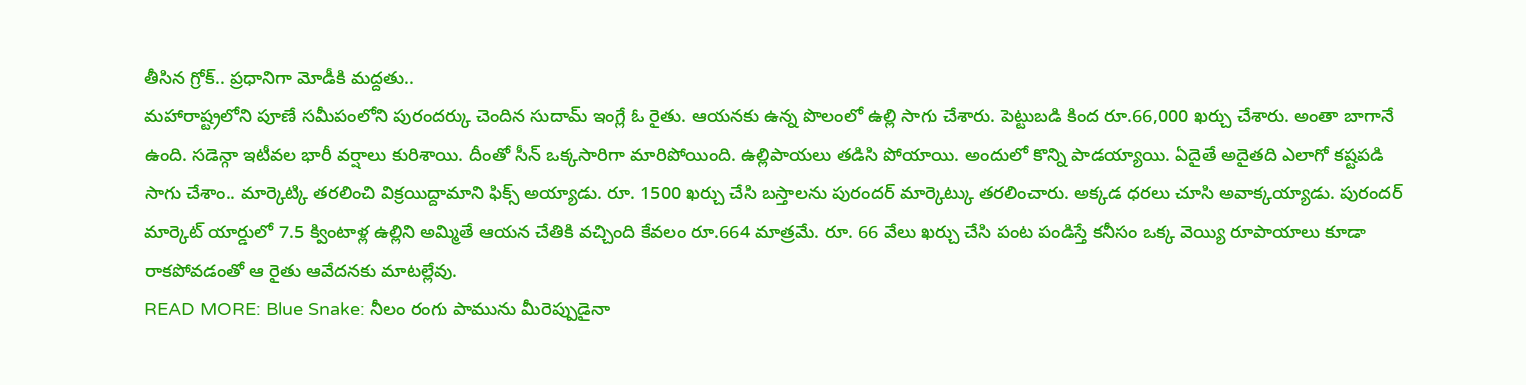తీసిన గ్రోక్.. ప్రధానిగా మోడీకి మద్దతు..
మహారాష్ట్రలోని పూణే సమీపంలోని పురందర్కు చెందిన సుదామ్ ఇంగ్లే ఓ రైతు. ఆయనకు ఉన్న పొలంలో ఉల్లి సాగు చేశారు. పెట్టుబడి కింద రూ.66,000 ఖర్చు చేశారు. అంతా బాగానే ఉంది. సడెన్గా ఇటీవల భారీ వర్షాలు కురిశాయి. దీంతో సీన్ ఒక్కసారిగా మారిపోయింది. ఉల్లిపాయలు తడిసి పోయాయి. అందులో కొన్ని పాడయ్యాయి. ఏదైతే అదైతది ఎలాగో కష్టపడి సాగు చేశాం.. మార్కెట్కి తరలించి విక్రయిద్దామాని ఫిక్స్ అయ్యాడు. రూ. 1500 ఖర్చు చేసి బస్తాలను పురందర్ మార్కెట్కు తరలించారు. అక్కడ ధరలు చూసి అవాక్కయ్యాడు. పురందర్ మార్కెట్ యార్డులో 7.5 క్వింటాళ్ల ఉల్లిని అమ్మితే ఆయన చేతికి వచ్చింది కేవలం రూ.664 మాత్రమే. రూ. 66 వేలు ఖర్చు చేసి పంట పండిస్తే కనీసం ఒక్క వెయ్యి రూపాయాలు కూడా రాకపోవడంతో ఆ రైతు ఆవేదనకు మాటల్లేవు.
READ MORE: Blue Snake: నీలం రంగు పామును మీరెప్పుడైనా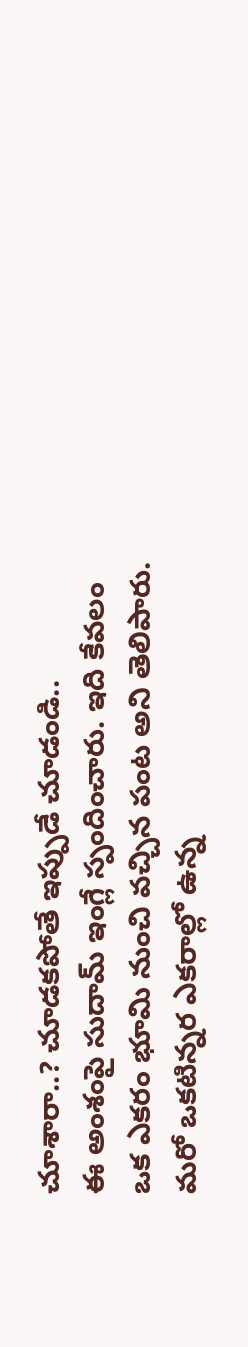చూశారా..? చూడకపోతే ఇప్పుడే చూడండి..
ఈ అంశంపై సుదామ్ ఇంగ్లే స్పందించారు. ఇది కేవలం ఒక ఎకరం భూమి నుంచి వచ్చిన పంట అని తెలిపారు. మరో ఒకటిన్నర ఎకరాల్లో ఉన్న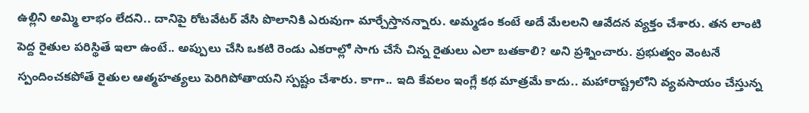ఉల్లిని అమ్మి లాభం లేదని.. దానిపై రోటవేటర్ వేసి పొలానికి ఎరువుగా మార్చేస్తానన్నారు. అమ్మడం కంటే అదే మేలలని ఆవేదన వ్యక్తం చేశారు. తన లాంటి పెద్ద రైతుల పరిస్థితే ఇలా ఉంటే.. అప్పులు చేసి ఒకటి రెండు ఎకరాల్లో సాగు చేసే చిన్న రైతులు ఎలా బతకాలి? అని ప్రశ్నించారు. ప్రభుత్వం వెంటనే స్పందించకపోతే రైతుల ఆత్మహత్యలు పెరిగిపోతాయని స్పష్టం చేశారు. కాగా.. ఇది కేవలం ఇంగ్లే కథ మాత్రమే కాదు.. మహారాష్ట్రలోని వ్యవసాయం చేస్తున్న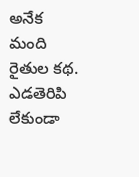అనేక మంది రైతుల కథ. ఎడతెరిపి లేకుండా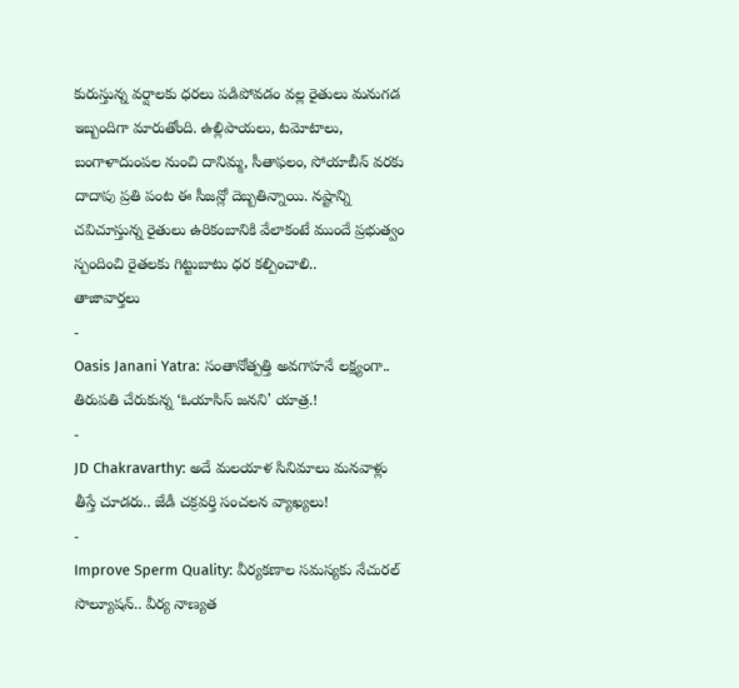కురుస్తున్న వర్షాలకు ధరలు పడిపోవడం వల్ల రైతులు మనుగడ ఇబ్బందిగా మారుతోంది. ఉల్లిపాయలు, టమోటాలు, బంగాళాదుంపల నుంచి దానిమ్మ, సీతాఫలం, సోయాబీన్ వరకు దాదాపు ప్రతి పంట ఈ సీజన్లో దెబ్బతిన్నాయి. నష్టాన్ని చవిచూస్తున్న రైతులు ఉరికంబానికి వేలాకంటే ముందే ప్రభుత్వం స్పందించి రైతలకు గిట్టుబాటు ధర కల్పించాలి..
తాజావార్తలు
-
Oasis Janani Yatra: సంతానోత్పత్తి అవగాహనే లక్ష్యంగా.. తిరుపతి చేరుకున్న ‘ఓయాసిస్ జనని’ యాత్ర.!
-
JD Chakravarthy: అదే మలయాళ సినిమాలు మనవాళ్లు తీస్తే చూడరు.. జేడీ చక్రవర్తి సంచలన వ్యాఖ్యలు!
-
Improve Sperm Quality: వీర్యకణాల సమస్యకు నేచురల్ సొల్యూషన్.. వీర్య నాణ్యత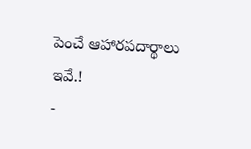పెంచే ఆహారపదార్థాలు ఇవే.!
-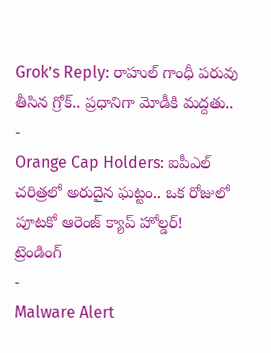Grok’s Reply: రాహుల్ గాంధీ పరువు తీసిన గ్రోక్.. ప్రధానిగా మోడీకి మద్దతు..
-
Orange Cap Holders: ఐపీఎల్ చరిత్రలో అరుదైన ఘట్టం.. ఒక రోజులో పూటకో ఆరెంజ్ క్యాప్ హోల్డర్!
ట్రెండింగ్
-
Malware Alert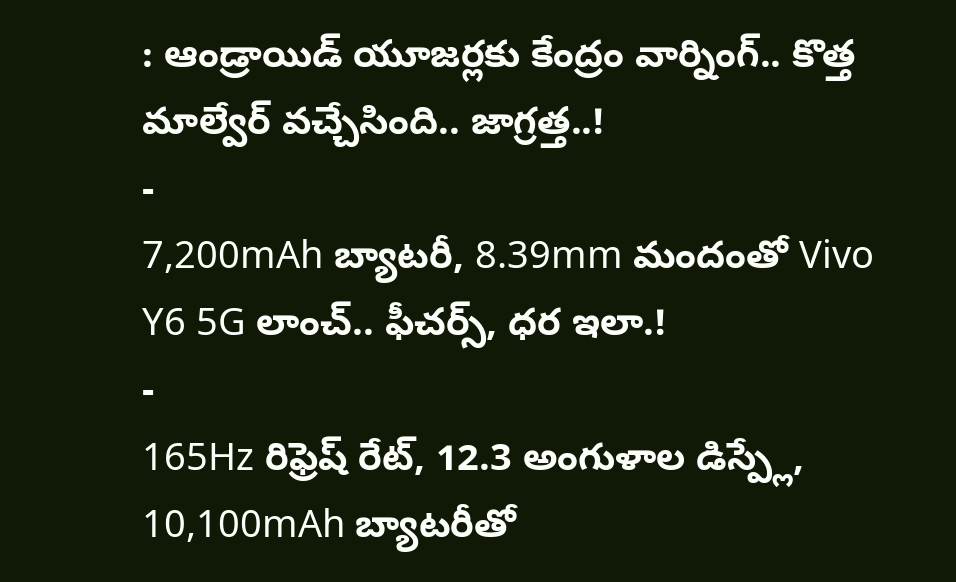: ఆండ్రాయిడ్ యూజర్లకు కేంద్రం వార్నింగ్.. కొత్త మాల్వేర్ వచ్చేసింది.. జాగ్రత్త..!
-
7,200mAh బ్యాటరీ, 8.39mm మందంతో Vivo Y6 5G లాంచ్.. ఫీచర్స్, ధర ఇలా.!
-
165Hz రిఫ్రెష్ రేట్, 12.3 అంగుళాల డిస్ప్లే, 10,100mAh బ్యాటరీతో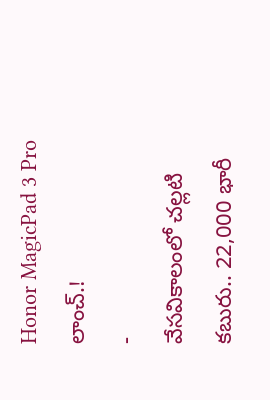Honor MagicPad 3 Pro లాంచ్.!
-
వేసవికాలంలో చల్లటి కబురు.. 22,000 భారీ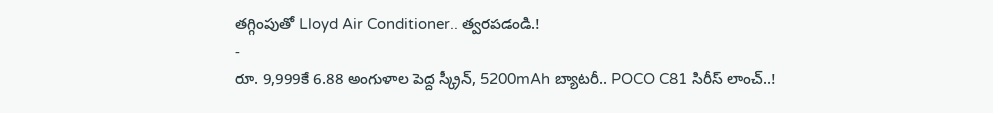తగ్గింపుతో Lloyd Air Conditioner.. త్వరపడండి.!
-
రూ. 9,999కే 6.88 అంగుళాల పెద్ద స్క్రీన్, 5200mAh బ్యాటరీ.. POCO C81 సిరీస్ లాంచ్..!